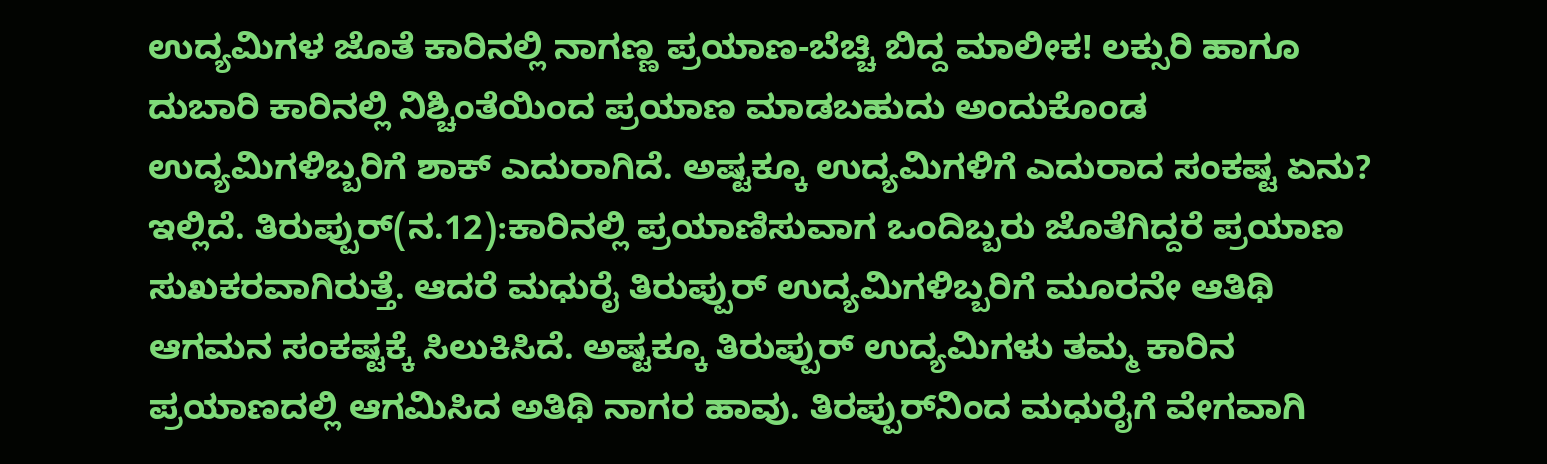ಉದ್ಯಮಿಗಳ ಜೊತೆ ಕಾರಿನಲ್ಲಿ ನಾಗಣ್ಣ ಪ್ರಯಾಣ-ಬೆಚ್ಚಿ ಬಿದ್ದ ಮಾಲೀಕ! ಲಕ್ಸುರಿ ಹಾಗೂ ದುಬಾರಿ ಕಾರಿನಲ್ಲಿ ನಿಶ್ಚಿಂತೆಯಿಂದ ಪ್ರಯಾಣ ಮಾಡಬಹುದು ಅಂದುಕೊಂಡ ಉದ್ಯಮಿಗಳಿಬ್ಬರಿಗೆ ಶಾಕ್ ಎದುರಾಗಿದೆ. ಅಷ್ಟಕ್ಕೂ ಉದ್ಯಮಿಗಳಿಗೆ ಎದುರಾದ ಸಂಕಷ್ಟ ಏನು? ಇಲ್ಲಿದೆ. ತಿರುಪ್ಪುರ್(ನ.12):ಕಾರಿನಲ್ಲಿ ಪ್ರಯಾಣಿಸುವಾಗ ಒಂದಿಬ್ಬರು ಜೊತೆಗಿದ್ದರೆ ಪ್ರಯಾಣ ಸುಖಕರವಾಗಿರುತ್ತೆ. ಆದರೆ ಮಧುರೈ ತಿರುಪ್ಪುರ್ ಉದ್ಯಮಿಗಳಿಬ್ಬರಿಗೆ ಮೂರನೇ ಆತಿಥಿ ಆಗಮನ ಸಂಕಷ್ಟಕ್ಕೆ ಸಿಲುಕಿಸಿದೆ. ಅಷ್ಟಕ್ಕೂ ತಿರುಪ್ಪುರ್ ಉದ್ಯಮಿಗಳು ತಮ್ಮ ಕಾರಿನ ಪ್ರಯಾಣದಲ್ಲಿ ಆಗಮಿಸಿದ ಅತಿಥಿ ನಾಗರ ಹಾವು. ತಿರಪ್ಪುರ್‌ನಿಂದ ಮಧುರೈಗೆ ವೇಗವಾಗಿ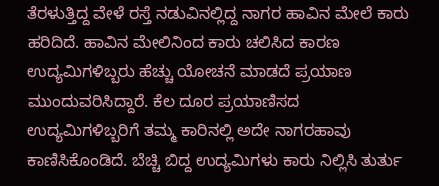ತೆರಳುತ್ತಿದ್ದ ವೇಳೆ ರಸ್ತೆ ನಡುವಿನಲ್ಲಿದ್ದ ನಾಗರ ಹಾವಿನ ಮೇಲೆ ಕಾರು ಹರಿದಿದೆ. ಹಾವಿನ ಮೇಲಿನಿಂದ ಕಾರು ಚಲಿಸಿದ ಕಾರಣ ಉದ್ಯಮಿಗಳಿಬ್ಬರು ಹೆಚ್ಚು ಯೋಚನೆ ಮಾಡದೆ ಪ್ರಯಾಣ ಮುಂದುವರಿಸಿದ್ದಾರೆ. ಕೆಲ ದೂರ ಪ್ರಯಾಣಿಸದ ಉದ್ಯಮಿಗಳಿಬ್ಬರಿಗೆ ತಮ್ಮ ಕಾರಿನಲ್ಲಿ ಅದೇ ನಾಗರಹಾವು ಕಾಣಿಸಿಕೊಂಡಿದೆ. ಬೆಚ್ಚಿ ಬಿದ್ದ ಉದ್ಯಮಿಗಳು ಕಾರು ನಿಲ್ಲಿಸಿ ತುರ್ತು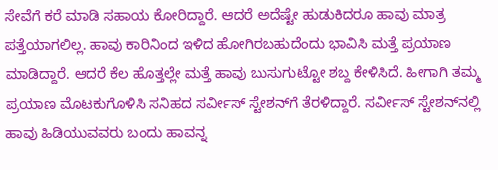ಸೇವೆಗೆ ಕರೆ ಮಾಡಿ ಸಹಾಯ ಕೋರಿದ್ದಾರೆ. ಆದರೆ ಅದೆಷ್ಟೇ ಹುಡುಕಿದರೂ ಹಾವು ಮಾತ್ರ ಪತ್ತೆಯಾಗಲಿಲ್ಲ. ಹಾವು ಕಾರಿನಿಂದ ಇಳಿದ ಹೋಗಿರಬಹುದೆಂದು ಭಾವಿಸಿ ಮತ್ತೆ ಪ್ರಯಾಣ ಮಾಡಿದ್ದಾರೆ. ಆದರೆ ಕೆಲ ಹೊತ್ತಲ್ಲೇ ಮತ್ತೆ ಹಾವು ಬುಸುಗುಟ್ಟೋ ಶಬ್ದ ಕೇಳಿಸಿದೆ. ಹೀಗಾಗಿ ತಮ್ಮ ಪ್ರಯಾಣ ಮೊಟಕುಗೊಳಿಸಿ ಸನಿಹದ ಸರ್ವೀಸ್ ಸ್ಟೇಶನ್‌ಗೆ ತೆರಳಿದ್ದಾರೆ. ಸರ್ವೀಸ್ ಸ್ಟೇಶನ್‌ನಲ್ಲಿ ಹಾವು ಹಿಡಿಯುವವರು ಬಂದು ಹಾವನ್ನ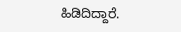ಹಿಡಿದಿದ್ದಾರೆ.